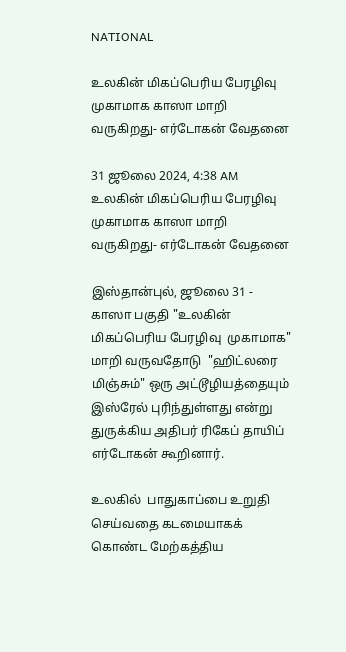NATIONAL

உலகின் மிகப்பெரிய பேரழிவு முகாமாக காஸா மாறி வருகிறது- எர்டோகன் வேதனை

31 ஜூலை 2024, 4:38 AM
உலகின் மிகப்பெரிய பேரழிவு முகாமாக காஸா மாறி வருகிறது- எர்டோகன் வேதனை

இஸ்தான்புல், ஜூலை 31 - காஸா பகுதி "உலகின் மிகப்பெரிய பேரழிவு  முகாமாக" மாறி வருவதோடு  "ஹிட்லரை மிஞ்சும்" ஒரு அட்டூழியத்தையும் இஸ்ரேல் புரிந்துள்ளது என்று துருக்கிய அதிபர் ரிகேப் தாயிப் எர்டோகன் கூறினார்.

உலகில்  பாதுகாப்பை உறுதி செய்வதை கடமையாகக் கொண்ட மேற்கத்திய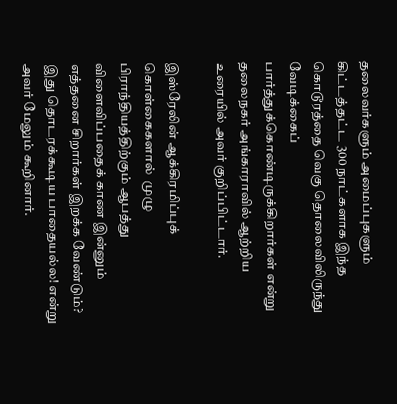தலைவர்களும் அமைப்புகளும் கிட்டத்தட்ட 300 நாட்களாக இந்த கொடூரத்தை வெகு தொலைவிலிருந்து வேடிக்கைப் பார்த்துக்கொண்டிருக்கிறார்கள் என்று தலைநகர் அங்காராவில் ஆற்றிய உரையில் அவர் குறிப்பிட்டார்.

இஸ்ரேலின் ஆக்கிரமிப்புக் கொள்கைகளால்  முழு பிராந்தியத்திற்கும் ஆபத்து விளைவிப்பதைக் காண இன்னும் எத்தனை சிறார்கள் இறக்க வேண்டும்?  இது தொடரக்கூடிய பாதையல்ல! என்று அவர் மேலும் கூறினார்.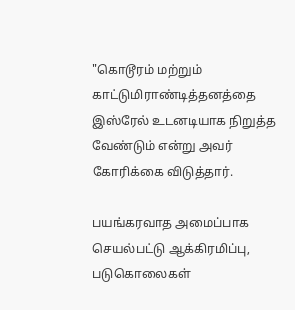"கொடூரம் மற்றும் காட்டுமிராண்டித்தனத்தை  இஸ்ரேல் உடனடியாக நிறுத்த வேண்டும் என்று அவர் கோரிக்கை விடுத்தார்.

பயங்கரவாத அமைப்பாக செயல்பட்டு ஆக்கிரமிப்பு, படுகொலைகள்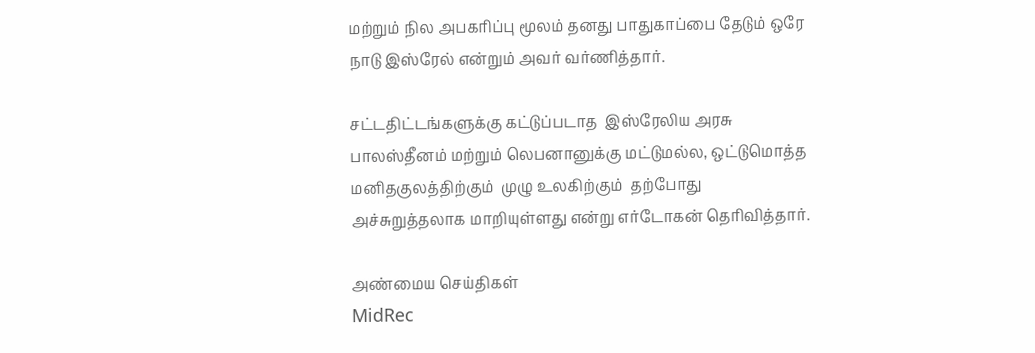மற்றும் நில அபகரிப்பு மூலம் தனது பாதுகாப்பை தேடும் ஒரே நாடு இஸ்ரேல் என்றும் அவர் வர்ணித்தார்.

சட்டதிட்டங்களுக்கு கட்டுப்படாத  இஸ்ரேலிய அரசு பாலஸ்தீனம் மற்றும் லெபனானுக்கு மட்டுமல்ல, ஒட்டுமொத்த மனிதகுலத்திற்கும்  முழு உலகிற்கும்  தற்போது அச்சுறுத்தலாக மாறியுள்ளது என்று எர்டோகன் தெரிவித்தார்.

அண்மைய செய்திகள்
MidRec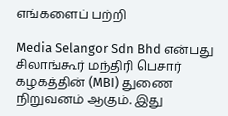எங்களைப் பற்றி

Media Selangor Sdn Bhd என்பது சிலாங்கூர் மந்திரி பெசார் கழகத்தின் (MBI) துணை நிறுவனம் ஆகும். இது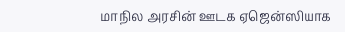மாநில அரசின் ஊடக ஏஜென்ஸியாக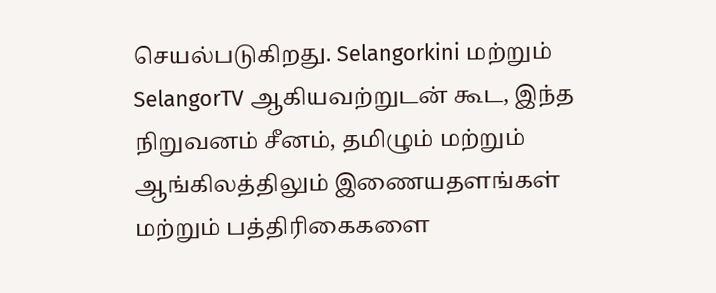செயல்படுகிறது. Selangorkini மற்றும் SelangorTV ஆகியவற்றுடன் கூட, இந்த நிறுவனம் சீனம், தமிழும் மற்றும் ஆங்கிலத்திலும் இணையதளங்கள் மற்றும் பத்திரிகைகளை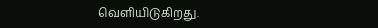வெளியிடுகிறது.